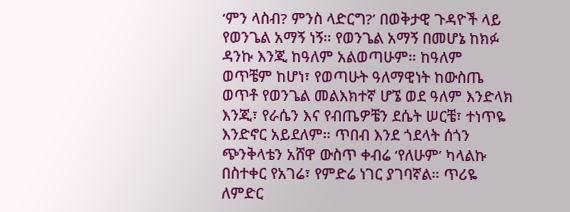‘ምን ላስብ? ምንስ ላድርግ?’ በወቅታዊ ጉዳዮች ላይ
የወንጌል አማኝ ነኝ። የወንጌል አማኝ በመሆኔ ከክፉ ዳንኩ እንጂ ከዓለም አልወጣሁም። ከዓለም ወጥቼም ከሆነ፣ የወጣሁት ዓለማዊነት ከውስጤ ወጥቶ የወንጌል መልእክተኛ ሆኜ ወደ ዓለም እንድላክ እንጂ፣ የራሴን እና የብጤዎቼን ደሴት ሠርቼ፣ ተነጥዬ እንድኖር አይደለም። ጥበብ እንደ ጎደላት ሰጎን ጭንቅላቴን አሸዋ ውስጥ ቀብሬ ‘የለሁም’ ካላልኩ በስተቀር የአገሬ፣ የምድሬ ነገር ያገባኛል። ጥሪዬ ለምድር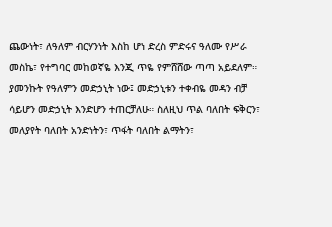ጨውነት፣ ለዓለም ብርሃንነት እስከ ሆነ ድረስ ምድሩና ዓለሙ የሥራ መስኬ፣ የተግባር መከወኛዬ እንጂ ጥዬ የምሸሸው ጣጣ አይደለም። ያመንኩት የዓለምን መድኃኒት ነው፤ መድኃኒቱን ተቀብዬ መዳን ብቻ ሳይሆን መድኃኒት እንድሆን ተጠርቻለሁ። ስለዚህ ጥል ባለበት ፍቅርን፣ መለያየት ባለበት አንድነትን፣ ጥፋት ባለበት ልማትን፣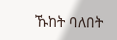ኹከት ባለበት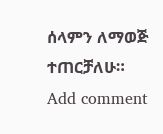ሰላምን ለማወጅ ተጠርቻለሁ።
Add comment